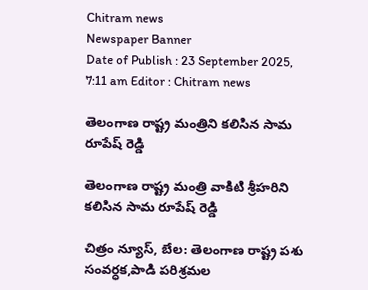Chitram news
Newspaper Banner
Date of Publish : 23 September 2025, 7:11 am Editor : Chitram news

తెలంగాణ రాష్ట్ర మంత్రిని కలిసిన సామ రూపేష్ రెడ్డి

తెలంగాణ రాష్ట్ర మంత్రి వాకిటి శ్రీహరిని కలిసిన సామ రూపేష్ రెడ్డి

చిత్రం న్యూస్, బేల: తెలంగాణ రాష్ట్ర పశు సంవర్ధక,పాడి పరిశ్రమల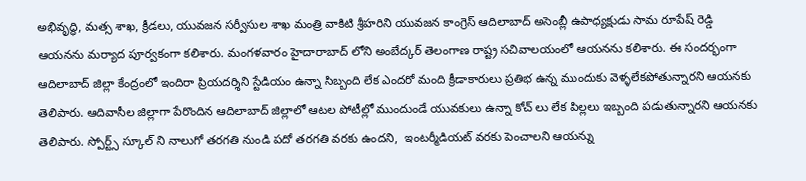అభివృద్ధి, మత్స శాఖ, క్రీడలు, యువజన సర్వీసుల శాఖ మంత్రి వాకిటి శ్రీహరిని యువజన కాంగ్రెస్ ఆదిలాబాద్ అసెంబ్లీ ఉపాధ్యక్షుడు సామ రూపేష్ రెడ్డి ఆయనను మర్యాద పూర్వకంగా కలిశారు. మంగళవారం హైదారాబాద్ లోని అంబేద్కర్ తెలంగాణ రాష్ట్ర సచివాలయంలో ఆయనను కలిశారు. ఈ సందర్భంగా ఆదిలాబాద్ జిల్లా కేంద్రంలో ఇందిరా ప్రియదర్శిని స్టేడియం ఉన్నా సిబ్బంది లేక ఎందరో మంది క్రీడాకారులు ప్రతిభ ఉన్న ముందుకు వెళ్ళలేకపోతున్నారని ఆయనకు తెలిపారు. ఆదివాసీల జిల్లాగా పేరొందిన ఆదిలాబాద్ జిల్లాలో ఆటల పోటీల్లో ముందుండే యువకులు ఉన్నా కోచ్ లు లేక పిల్లలు ఇబ్బంది పడుతున్నారని ఆయనకు తెలిపారు. స్పోర్ట్స్ స్కూల్ ని నాలుగో తరగతి నుండి పదో తరగతి వరకు ఉందని,  ఇంటర్మీడియట్ వరకు పెంచాలని ఆయన్ను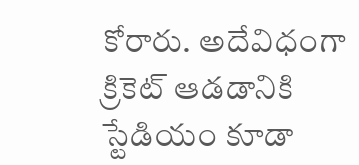కోరారు. అదేవిధంగా క్రికెట్ ఆడడానికి స్టేడియం కూడా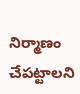నిర్మాణం చేపట్టాలని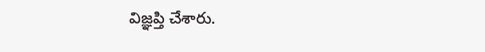విజ్ఞప్తి చేశారు.